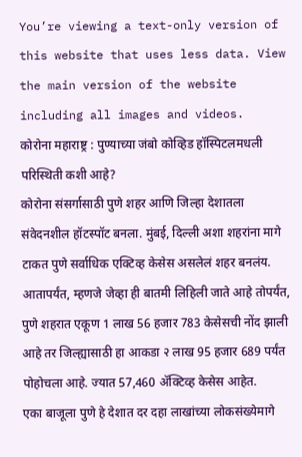You’re viewing a text-only version of this website that uses less data. View the main version of the website including all images and videos.
कोरोना महाराष्ट्र : पुण्याच्या जंबो कोव्हिड हॉस्पिटलमधली परिस्थिती कशी आहे?
कोरोना संसर्गासाठी पुणे शहर आणि जिल्हा देशातला संवेदनशील हॉटस्पॉट बनला. मुंबई, दिल्ली अशा शहरांना मागे टाकत पुणे सर्वाधिक एक्टिव्ह केसेस असलेलं शहर बनलंय.
आतापर्यंत, म्हणजे जेव्हा ही बातमी लिहिली जाते आहे तोपर्यंत, पुणे शहरात एकूण 1 लाख 56 हजार 783 केसेसची नोंद झाली आहे तर जिल्ह्यासाठी हा आकडा २ लाख 95 हजार 689 पर्यंत पोहोचला आहे. ज्यात 57,460 ॲक्टिव्ह केसेस आहेत.
एका बाजूला पुणे हे देशात दर दहा लाखांच्या लोकसंख्येमागे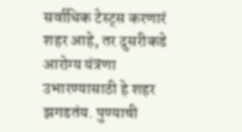सर्वाधिक टेस्ट्स करणारं शहर आहे, तर दुसरीकडे आरोग्य यंत्रणा उभारण्यासाठी हे शहर झगडतंय. पुण्याची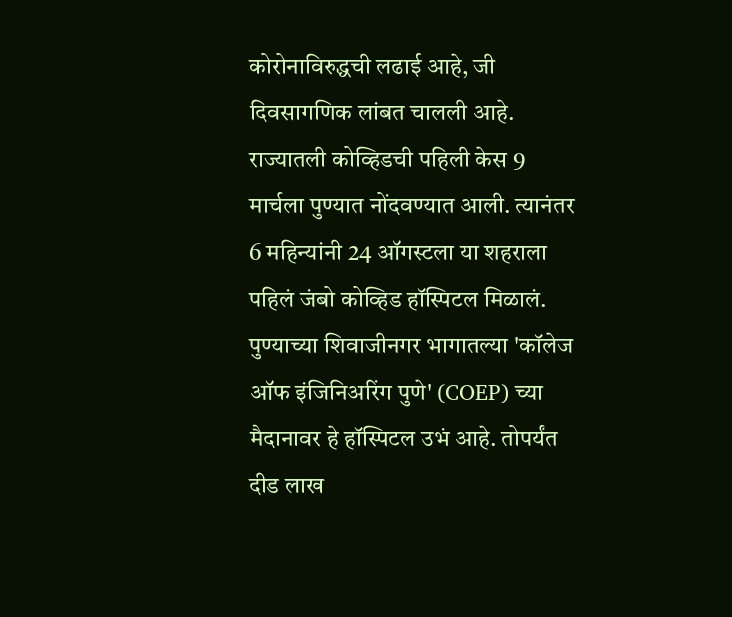कोरोनाविरुद्धची लढाई आहे, जी दिवसागणिक लांबत चालली आहे.
राज्यातली कोव्हिडची पहिली केस 9 मार्चला पुण्यात नोंदवण्यात आली. त्यानंतर 6 महिन्यांनी 24 ऑगस्टला या शहराला पहिलं जंबो कोव्हिड हॉस्पिटल मिळालं.
पुण्याच्या शिवाजीनगर भागातल्या 'कॉलेज ऑफ इंजिनिअरिंग पुणे' (COEP) च्या मैदानावर हे हॉस्पिटल उभं आहे. तोपर्यंत दीड लाख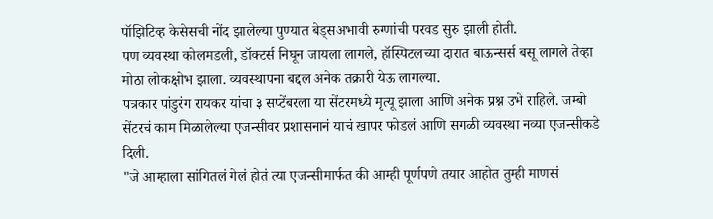पॉझिटिव्ह केसेसची नोंद झालेल्या पुण्यात बेड्सअभावी रुग्णांची परवड सुरु झाली होती.
पण व्यवस्था कोलमडली, डॉक्टर्स निघून जायला लागले, हॉस्पिटलच्या दारात बाऊन्सर्स बसू लागले तेव्हा मोठा लोकक्षोभ झाला. व्यवस्थापना बद्दल अनेक तक्रारी येऊ लागल्या.
पत्रकार पांडुरंग रायकर यांचा ३ सप्टेंबरला या सेंटरमध्ये मृत्यू झाला आणि अनेक प्रश्न उभे राहिले. जम्बो सेंटरचं काम मिळालेल्या एजन्सीवर प्रशासनानं याचं खापर फोडलं आणि सगळी व्यवस्था नव्या एजन्सीकडे दिली.
"जे आम्हाला सांगितलं गेलं होतं त्या एजन्सीमार्फत की आम्ही पूर्णपणे तयार आहोत तुम्ही माणसं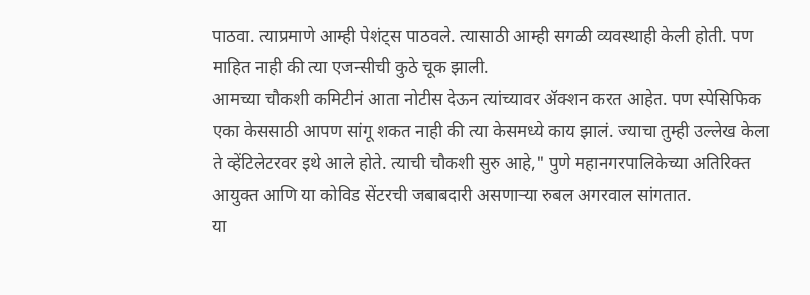पाठवा. त्याप्रमाणे आम्ही पेशंट्स पाठवले. त्यासाठी आम्ही सगळी व्यवस्थाही केली होती. पण माहित नाही की त्या एजन्सीची कुठे चूक झाली.
आमच्या चौकशी कमिटीनं आता नोटीस देऊन त्यांच्यावर ॲक्शन करत आहेत. पण स्पेसिफिक एका केससाठी आपण सांगू शकत नाही की त्या केसमध्ये काय झालं. ज्याचा तुम्ही उल्लेख केला ते व्हेंटिलेटरवर इथे आले होते. त्याची चौकशी सुरु आहे," पुणे महानगरपालिकेच्या अतिरिक्त आयुक्त आणि या कोविड सेंटरची जबाबदारी असणाऱ्या रुबल अगरवाल सांगतात.
या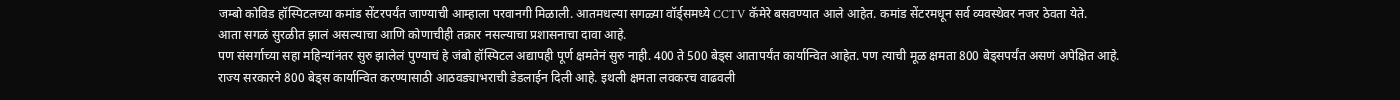जम्बो कोविड हॉस्पिटलच्या कमांड सेंटरपर्यंत जाण्याची आम्हाला परवानगी मिळाली. आतमधल्या सगळ्या वॉर्ड्समध्ये CCTV कॅमेरे बसवण्यात आले आहेत. कमांड सेंटरमधून सर्व व्यवस्थेवर नजर ठेवता येते.
आता सगळं सुरळीत झालं असल्याचा आणि कोणाचीही तक्रार नसल्याचा प्रशासनाचा दावा आहे.
पण संसर्गाच्या सहा महिन्यांनंतर सुरु झालेलं पुण्याचं हे जंबो हॉस्पिटल अद्यापही पूर्ण क्षमतेनं सुरु नाही. 400 ते 500 बेड्स आतापर्यंत कार्यान्वित आहेत. पण त्याची मूळ क्षमता 800 बेड्सपर्यंत असणं अपेक्षित आहे.
राज्य सरकारने 800 बेड्स कार्यान्वित करण्यासाठी आठवड्याभराची डेडलाईन दिली आहे. इथली क्षमता लवकरच वाढवली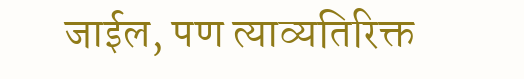जाईल, पण त्याव्यतिरिक्त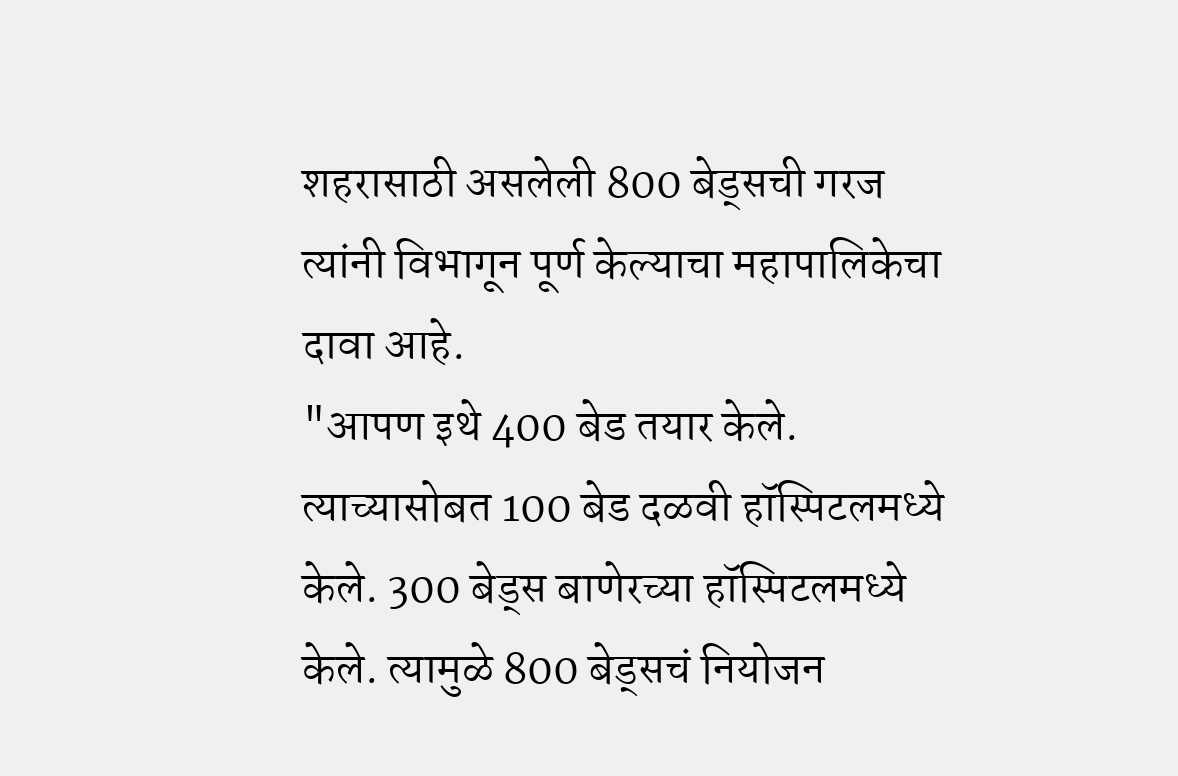शहरासाठी असलेली 800 बेड्सची गरज त्यांनी विभागून पूर्ण केल्याचा महापालिकेचा दावा आहे.
"आपण इथे 400 बेड तयार केले. त्याच्यासोबत 100 बेड दळवी हॉस्पिटलमध्ये केले. 300 बेड्स बाणेरच्या हॉस्पिटलमध्ये केले. त्यामुळे 800 बेड्सचं नियोजन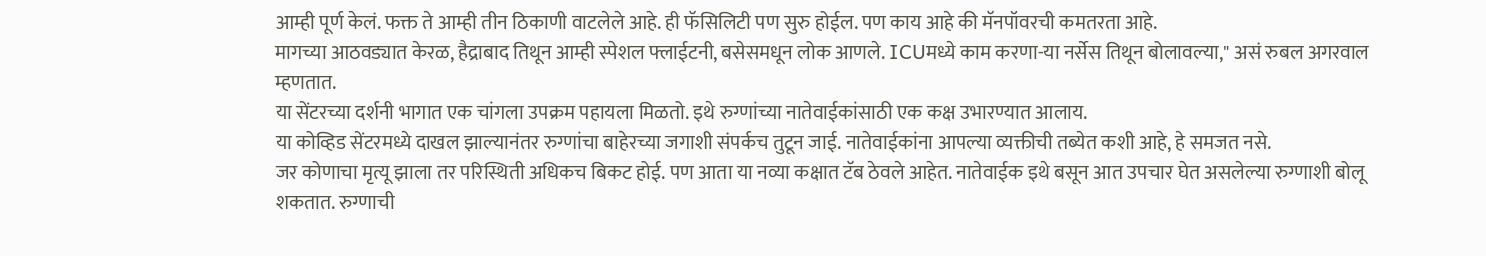आम्ही पूर्ण केलं. फक्त ते आम्ही तीन ठिकाणी वाटलेले आहे. ही फॅसिलिटी पण सुरु होईल. पण काय आहे की मॅनपॉवरची कमतरता आहे.
मागच्या आठवड्यात केरळ, हैद्राबाद तिथून आम्ही स्पेशल फ्लाईटनी, बसेसमधून लोक आणले. ICUमध्ये काम करणा-या नर्सेस तिथून बोलावल्या," असं रुबल अगरवाल म्हणतात.
या सेंटरच्या दर्शनी भागात एक चांगला उपक्रम पहायला मिळतो. इथे रुग्णांच्या नातेवाईकांसाठी एक कक्ष उभारण्यात आलाय.
या कोव्हिड सेंटरमध्ये दाखल झाल्यानंतर रुग्णांचा बाहेरच्या जगाशी संपर्कच तुटून जाई. नातेवाईकांना आपल्या व्यक्तीची तब्येत कशी आहे, हे समजत नसे.
जर कोणाचा मृत्यू झाला तर परिस्थिती अधिकच बिकट होई. पण आता या नव्या कक्षात टॅब ठेवले आहेत. नातेवाईक इथे बसून आत उपचार घेत असलेल्या रुग्णाशी बोलू शकतात. रुग्णाची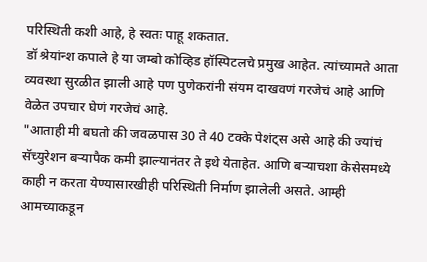परिस्थिती कशी आहे, हे स्वतः पाहू शकतात.
डॉ श्रेयांन्श कपाले हे या जम्बो कोव्हिड हॉस्पिटलचे प्रमुख आहेत. त्यांच्यामते आता व्यवस्था सुरळीत झाली आहे पण पुणेकरांनी संयम दाखवणं गरजेचं आहे आणि वेळेत उपचार घेणं गरजेचं आहे.
"आताही मी बघतो की जवळपास 30 ते 40 टक्के पेशंट्स असे आहे की ज्यांचं सॅच्युरेशन बऱ्यापैक कमी झाल्यानंतर ते इथे येताहेत. आणि बऱ्याचशा केसेसमध्ये काही न करता येण्यासारखीही परिस्थिती निर्माण झालेली असते. आम्ही आमच्याकडून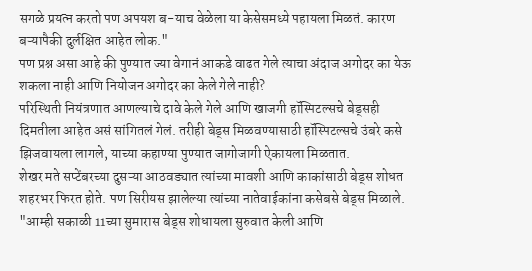सगळे प्रयत्न करतो पण अपयश ब-याच वेळेला या केसेसमध्ये पहायला मिळतं. कारण बऱ्यापैकी दुर्लक्षित आहेत लोक."
पण प्रश्न असा आहे की पुण्यात ज्या वेगानं आकडे वाढत गेले त्याचा अंदाज अगोदर का येऊ शकला नाही आणि नियोजन अगोदर का केले गेले नाही?
परिस्थिती नियंत्रणात आणल्याचे दावे केले गेले आणि खाजगी हॉस्पिटल्सचे बेड्सही दिमतीला आहेत असं सांगितलं गेलं. तरीही बेड्स मिळवण्यासाठी हॉस्पिटल्सचे उंबरे कसे झिजवायला लागले, याच्या कहाण्या पुण्यात जागोजागी ऐकायला मिळतात.
शेखर मते सप्टेंबरच्या दुसऱ्या आठवड्यात त्यांच्या मावशी आणि काकांसाठी बेड्स शोधत शहरभर फिरत होते. पण सिरीयस झालेल्या त्यांच्या नातेवाईकांना कसेबसे बेड्स मिळाले.
"आम्ही सकाळी 11च्या सुमारास बेड्स शोधायला सुरुवात केली आणि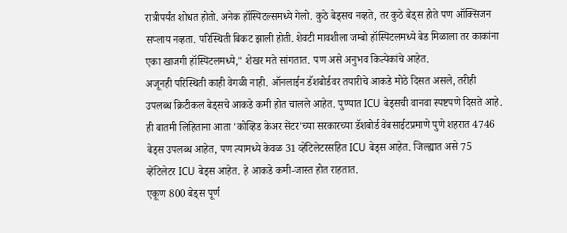रात्रीपर्यंत शोधत होतो. अनेक हॉस्पिटल्समध्ये गेलो. कुठे बेड्सच नव्हते, तर कुठे बेड्स होते पण ऑक्सिजन सप्लाय नव्हता. परिस्थिती बिकट झाली होती. शेवटी मावशीला जम्बो हॉस्पिटलमध्ये बेड मिळाला तर काकांना एका खाजगी हॉस्पिटलमध्ये," शेखर मते सांगतात. पण असे अनुभव कित्येकांचे आहेत.
अजूनही परिस्थिती काही वेगळी नाही. ऑनलाईन डॅशबोर्डवर तयारीचे आकडे मोठे दिसत असले, तरीही उपलब्ध क्रिटीकल बेड्सचे आकडे कमी होत चालले आहेत. पुण्यात ICU बेड्सची वानवा स्पष्टपणे दिसते आहे.
ही बातमी लिहिताना आता 'कोव्हिड केअर सेंटर'च्या सरकारच्या डॅशबोर्ड वेबसाईटप्रमाणे पुणे शहरात 4746 बेड्स उपलब्ध आहेत, पण त्यामध्ये केवळ 31 व्हेंटिलेटरसहित ICU बेड्स आहेत. जिल्ह्यात असे 75 व्हेंटिलेटर ICU बेड्स आहेत. हे आकडे कमी-जास्त होत राहतात.
एकूण 800 बेड्स पूर्ण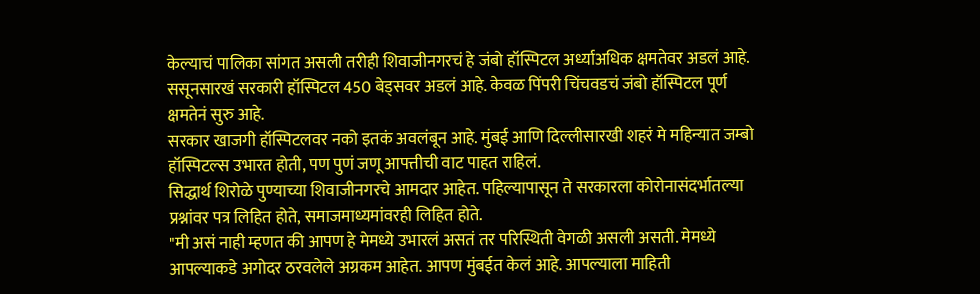केल्याचं पालिका सांगत असली तरीही शिवाजीनगरचं हे जंबो हॉस्पिटल अर्ध्याअधिक क्षमतेवर अडलं आहे. ससूनसारखं सरकारी हॉस्पिटल 450 बेड्सवर अडलं आहे. केवळ पिंपरी चिंचवडचं जंबो हॉस्पिटल पूर्ण क्षमतेनं सुरु आहे.
सरकार खाजगी हॉस्पिटलवर नको इतकं अवलंबून आहे. मुंबई आणि दिल्लीसारखी शहरं मे महिन्यात जम्बो हॉस्पिटल्स उभारत होती, पण पुणं जणू आपत्तीची वाट पाहत राहिलं.
सिद्धार्थ शिरोळे पुण्याच्या शिवाजीनगरचे आमदार आहेत. पहिल्यापासून ते सरकारला कोरोनासंदर्भातल्या प्रश्नांवर पत्र लिहित होते, समाजमाध्यमांवरही लिहित होते.
"मी असं नाही म्हणत की आपण हे मेमध्ये उभारलं असतं तर परिस्थिती वेगळी असली असती. मेमध्ये आपल्याकडे अगोदर ठरवलेले अग्रकम आहेत. आपण मुंबईत केलं आहे. आपल्याला माहिती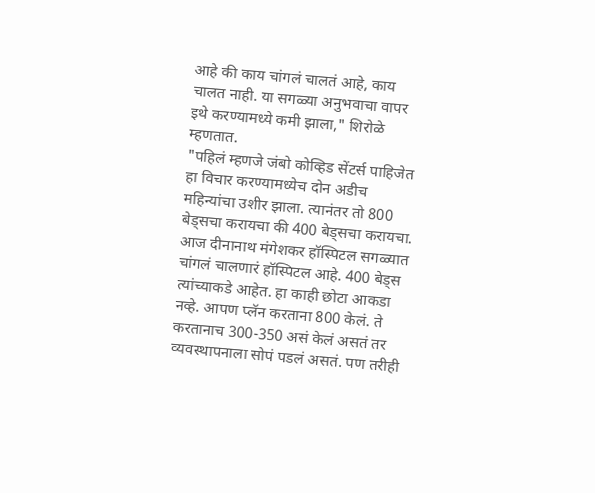आहे की काय चांगलं चालतं आहे, काय चालत नाही. या सगळ्या अनुभवाचा वापर इथे करण्यामध्ये कमी झाला," शिरोळे म्हणतात.
"पहिलं म्हणजे जंबो कोव्हिड सेंटर्स पाहिजेत हा विचार करण्यामध्येच दोन अडीच महिन्यांचा उशीर झाला. त्यानंतर तो 800 बेड्सचा करायचा की 400 बेड्सचा करायचा.
आज दीनानाथ मंगेशकर हॉस्पिटल सगळ्यात चांगलं चालणारं हॉस्पिटल आहे. 400 बेड्स त्यांच्याकडे आहेत. हा काही छोटा आकडा नव्हे. आपण प्लॅन करताना 800 केलं. ते करतानाच 300-350 असं केलं असतं तर व्यवस्थापनाला सोपं पडलं असतं. पण तरीही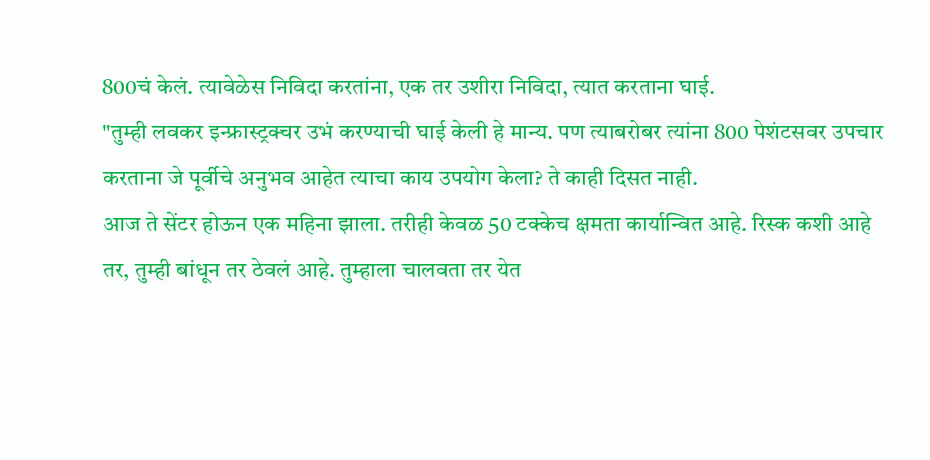800चं केलं. त्यावेळेस निविदा करतांना, एक तर उशीरा निविदा, त्यात करताना घाई.
"तुम्ही लवकर इन्फ्रास्ट्रक्चर उभं करण्याची घाई केली हे मान्य. पण त्याबरोबर त्यांना 800 पेशंटसवर उपचार करताना जे पूर्वीचे अनुभव आहेत त्याचा काय उपयोग केला? ते काही दिसत नाही.
आज ते सेंटर होऊन एक महिना झाला. तरीही केवळ 50 टक्केच क्षमता कार्यान्वित आहे. रिस्क कशी आहे तर, तुम्ही बांधून तर ठेवलं आहे. तुम्हाला चालवता तर येत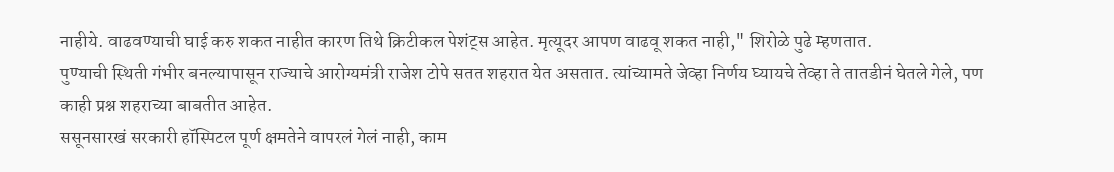नाहीये. वाढवण्याची घाई करु शकत नाहीत कारण तिथे क्रिटीकल पेशंट्स आहेत. मृत्यूदर आपण वाढवू शकत नाही," शिरोळे पुढे म्हणतात.
पुण्याची स्थिती गंभीर बनल्यापासून राज्याचे आरोग्यमंत्री राजेश टोपे सतत शहरात येत असतात. त्यांच्यामते जेव्हा निर्णय घ्यायचे तेव्हा ते तातडीनं घेतले गेले, पण काही प्रश्न शहराच्या बाबतीत आहेत.
ससूनसारखं सरकारी हॉस्पिटल पूर्ण क्षमतेने वापरलं गेलं नाही, काम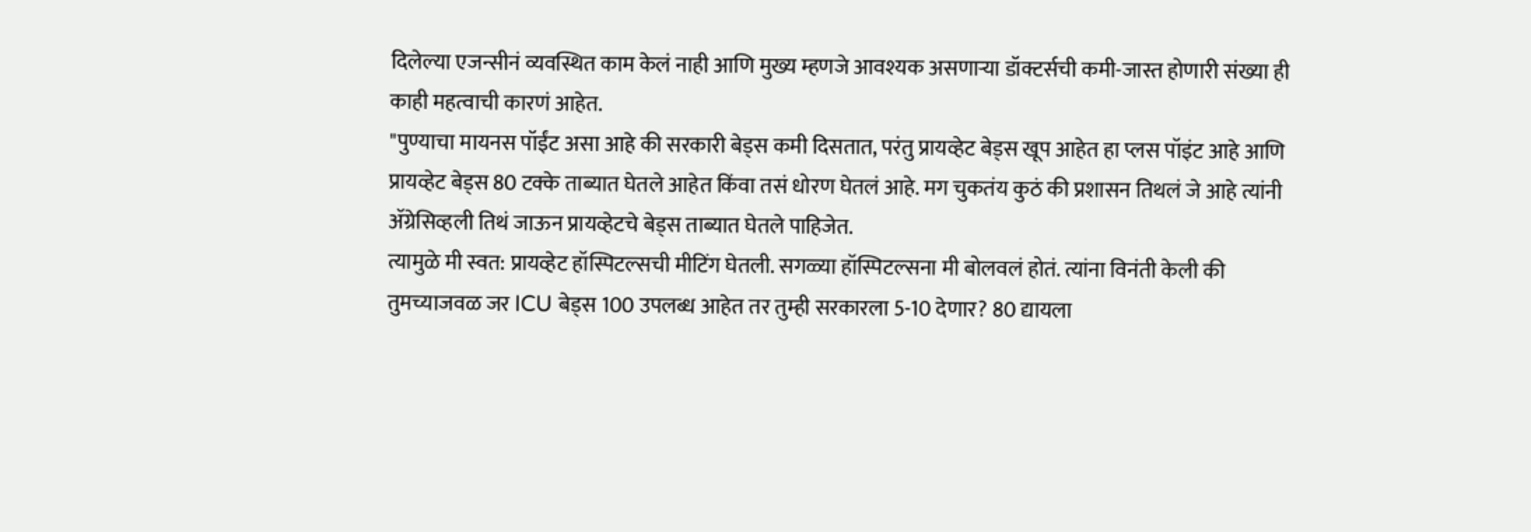दिलेल्या एजन्सीनं व्यवस्थित काम केलं नाही आणि मुख्य म्हणजे आवश्यक असणाऱ्या डॉक्टर्सची कमी-जास्त होणारी संख्या ही काही महत्वाची कारणं आहेत.
"पुण्याचा मायनस पॉईंट असा आहे की सरकारी बेड्स कमी दिसतात, परंतु प्रायव्हेट बेड्स खूप आहेत हा प्लस पॉइंट आहे आणि प्रायव्हेट बेड्स 80 टक्के ताब्यात घेतले आहेत किंवा तसं धोरण घेतलं आहे. मग चुकतंय कुठं की प्रशासन तिथलं जे आहे त्यांनी ॲग्रेसिव्हली तिथं जाऊन प्रायव्हेटचे बेड्स ताब्यात घेतले पाहिजेत.
त्यामुळे मी स्वत: प्रायव्हेट हॉस्पिटल्सची मीटिंग घेतली. सगळ्या हॉस्पिटल्सना मी बोलवलं होतं. त्यांना विनंती केली की तुमच्याजवळ जर ICU बेड्स 100 उपलब्ध आहेत तर तुम्ही सरकारला 5-10 देणार? 80 द्यायला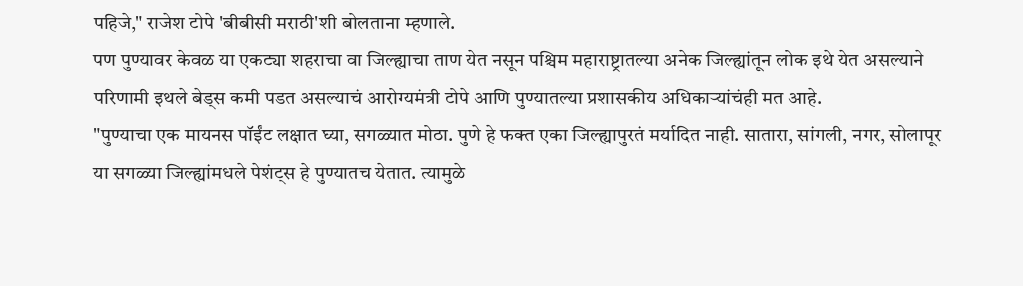पहिजे," राजेश टोपे 'बीबीसी मराठी'शी बोलताना म्हणाले.
पण पुण्यावर केवळ या एकट्या शहराचा वा जिल्ह्याचा ताण येत नसून पश्चिम महाराष्ट्रातल्या अनेक जिल्ह्यांतून लोक इथे येत असल्याने परिणामी इथले बेड्स कमी पडत असल्याचं आरोग्यमंत्री टोपे आणि पुण्यातल्या प्रशासकीय अधिकाऱ्यांचंही मत आहे.
"पुण्याचा एक मायनस पॉईंट लक्षात घ्या, सगळ्यात मोठा. पुणे हे फक्त एका जिल्ह्यापुरतं मर्यादित नाही. सातारा, सांगली, नगर, सोलापूर या सगळ्या जिल्ह्यांमधले पेशंट्स हे पुण्यातच येतात. त्यामुळे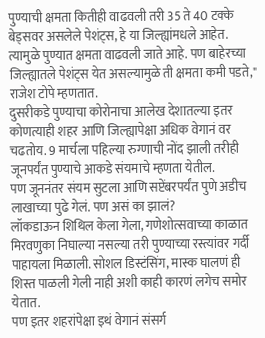पुण्याची क्षमता कितीही वाढवली तरी 35 ते 40 टक्के बेड्सवर असलेले पेशंट्स, हे या जिल्ह्यांमधले आहेत. त्यामुळे पुण्यात क्षमता वाढवली जाते आहे. पण बाहेरच्या जिल्ह्यातले पेशंट्स येत असल्यामुळे ती क्षमता कमी पडते," राजेश टोपे म्हणतात.
दुसरीकडे पुण्याचा कोरोनाचा आलेख देशातल्या इतर कोणत्याही शहर आणि जिल्ह्यापेक्षा अधिक वेगानं वर चढतोय. 9 मार्चला पहिल्या रुग्णाची नोंद झाली तरीही जूनपर्यंत पुण्याचे आकडे संयमाचे म्हणता येतील.
पण जूननंतर संयम सुटला आणि सप्टेंबरपर्यंत पुणे अडीच लाखाच्या पुढे गेलं. पण असं का झालं?
लॉकडाऊन शिथिल केला गेला, गणेशोत्सवाच्या काळात मिरवणुका निघाल्या नसल्या तरी पुण्याच्या रस्त्यांवर गर्दी पाहायला मिळाली. सोशल डिस्टंसिंग, मास्क घालणं ही शिस्त पाळली गेली नाही अशी काही कारणं लगेच समोर येतात.
पण इतर शहरांपेक्षा इथं वेगानं संसर्ग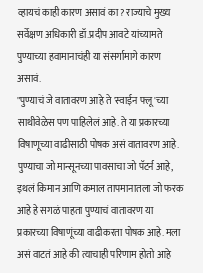व्हायचं काही कारण असावं का? राज्याचे मुख्य सर्वेक्षण अधिकारी डॉ.प्रदीप आवटे यांच्यामते पुण्याच्या हवामानाचंही या संसर्गामागे कारण असावं.
"पुण्याचं जे वातावरण आहे ते 'स्वाईन फ्लू'च्या साथीवेळेस पण पाहिलेलं आहे. ते या प्रकारच्या विषाणूच्या वाढीसाठी पोषक असं वातावरण आहे. पुण्याचा जो मान्सूनच्या पावसाचा जो पॅटर्न आहे, इथलं किमान आणि कमाल तापमानातला जो फरक आहे हे सगळं पाहता पुण्याचं वातावरण या प्रकारच्या विषाणूंच्या वाढीकरता पोषक आहे. मला असं वाटतं आहे की त्याचाही परिणाम होतो आहे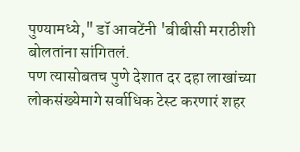पुण्यामध्ये," डॉ आवटेंनी 'बीबीसी मराठीशी बोलतांना सांगितलं.
पण त्यासोबतच पुणे देशात दर दहा लाखांच्या लोकसंख्येमागे सर्वाधिक टेस्ट करणारं शहर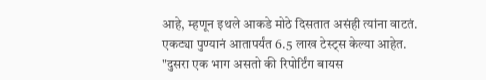आहे, म्हणून इथले आकडे मोठे दिसतात असंही त्यांना वाटतं. एकट्या पुण्यानं आतापर्यंत 6.5 लाख टेस्ट्स केल्या आहेत.
"दुसरा एक भाग असतो की रिपोर्टिंग बायस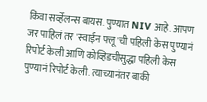किंवा सर्व्हेलन्स बायस. पुण्यात NIV आहे. आपण जर पाहिलं तर 'स्वाईन फ्लू'ची पहिली केस पुण्यानं रिपोर्ट केली आणि कोव्हिडचीसुद्धा पहिली केस पुण्यानं रिपोर्ट केली. त्याच्यानंतर बाकी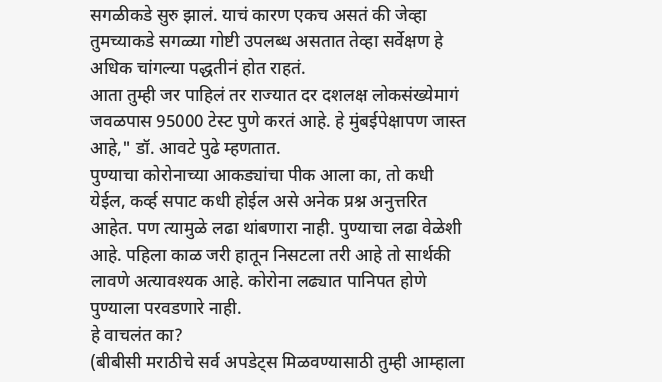सगळीकडे सुरु झालं. याचं कारण एकच असतं की जेव्हा तुमच्याकडे सगळ्या गोष्टी उपलब्ध असतात तेव्हा सर्वेक्षण हे अधिक चांगल्या पद्धतीनं होत राहतं.
आता तुम्ही जर पाहिलं तर राज्यात दर दशलक्ष लोकसंख्येमागं जवळपास 95000 टेस्ट पुणे करतं आहे. हे मुंबईपेक्षापण जास्त आहे," डॉ. आवटे पुढे म्हणतात.
पुण्याचा कोरोनाच्या आकड्यांचा पीक आला का, तो कधी येईल, कर्व्ह सपाट कधी होईल असे अनेक प्रश्न अनुत्तरित आहेत. पण त्यामुळे लढा थांबणारा नाही. पुण्याचा लढा वेळेशी आहे. पहिला काळ जरी हातून निसटला तरी आहे तो सार्थकी लावणे अत्यावश्यक आहे. कोरोना लढ्यात पानिपत होणे पुण्याला परवडणारे नाही.
हे वाचलंत का?
(बीबीसी मराठीचे सर्व अपडेट्स मिळवण्यासाठी तुम्ही आम्हाला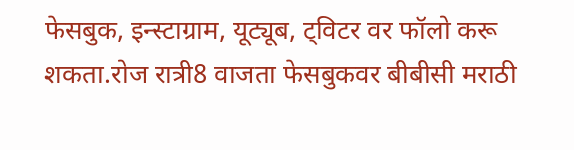फेसबुक, इन्स्टाग्राम, यूट्यूब, ट्विटर वर फॉलो करू शकता.रोज रात्री8 वाजता फेसबुकवर बीबीसी मराठी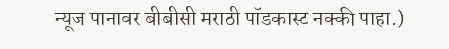न्यूज पानावर बीबीसी मराठी पॉडकास्ट नक्की पाहा.)